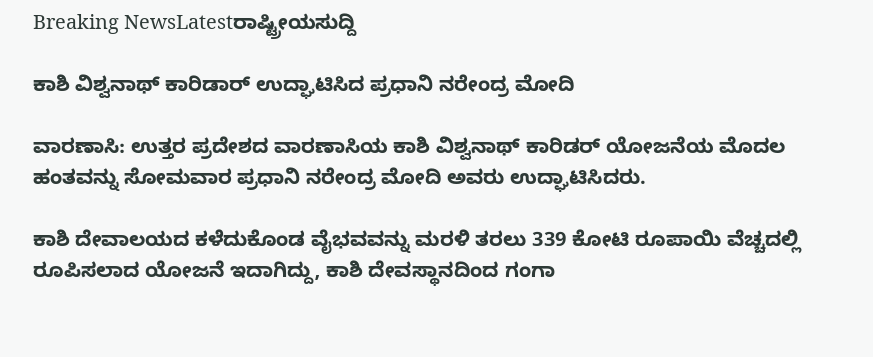Breaking NewsLatestರಾಷ್ಟ್ರೀಯಸುದ್ದಿ

ಕಾಶಿ ವಿಶ್ವನಾಥ್ ಕಾರಿಡಾರ್ ಉದ್ಘಾಟಿಸಿದ ಪ್ರಧಾನಿ ನರೇಂದ್ರ ಮೋದಿ

ವಾರಣಾಸಿ: ಉತ್ತರ ಪ್ರದೇಶದ ವಾರಣಾಸಿಯ ಕಾಶಿ ವಿಶ್ವನಾಥ್ ಕಾರಿಡರ್ ಯೋಜನೆಯ ಮೊದಲ ಹಂತವನ್ನು ಸೋಮವಾರ ಪ್ರಧಾನಿ ನರೇಂದ್ರ ಮೋದಿ ಅವರು ಉದ್ಘಾಟಿಸಿದರು.

ಕಾಶಿ ದೇವಾಲಯದ ಕಳೆದುಕೊಂಡ ವೈಭವವನ್ನು ಮರಳಿ ತರಲು 339 ಕೋಟಿ ರೂಪಾಯಿ ವೆಚ್ಚದಲ್ಲಿ ರೂಪಿಸಲಾದ ಯೋಜನೆ ಇದಾಗಿದ್ದು, ಕಾಶಿ ದೇವಸ್ಥಾನದಿಂದ ಗಂಗಾ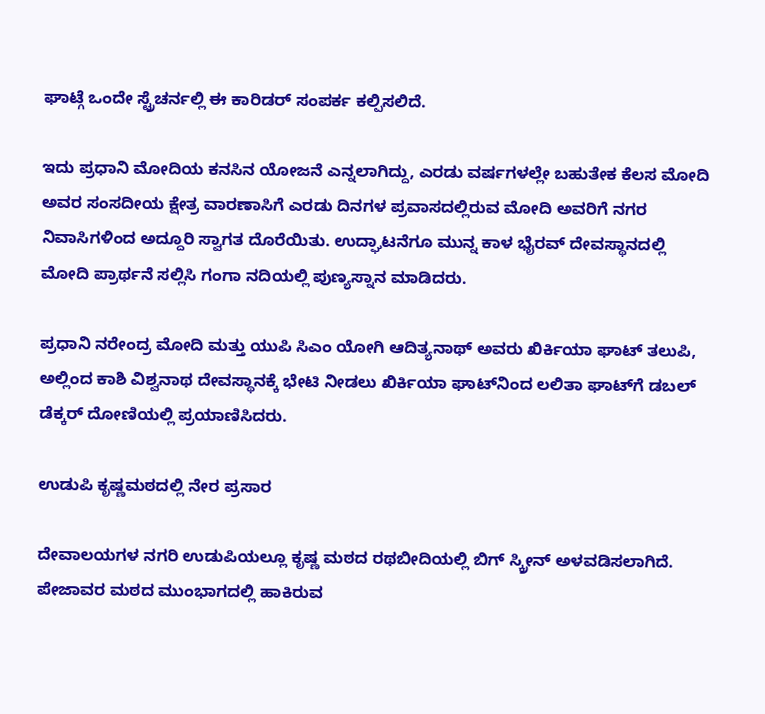ಘಾಟ್ಗೆ ಒಂದೇ ಸ್ಟ್ರೆಚರ್ನಲ್ಲಿ ಈ ಕಾರಿಡರ್ ಸಂಪರ್ಕ ಕಲ್ಪಿಸಲಿದೆ.

ಇದು ಪ್ರಧಾನಿ ಮೋದಿಯ ಕನಸಿನ ಯೋಜನೆ ಎನ್ನಲಾಗಿದ್ದು, ಎರಡು ವರ್ಷಗಳಲ್ಲೇ ಬಹುತೇಕ ಕೆಲಸ ಮೋದಿ ಅವರ ಸಂಸದೀಯ ಕ್ಷೇತ್ರ ವಾರಣಾಸಿಗೆ ಎರಡು ದಿನಗಳ ಪ್ರವಾಸದಲ್ಲಿರುವ ಮೋದಿ ಅವರಿಗೆ ನಗರ ನಿವಾಸಿಗಳಿಂದ ಅದ್ದೂರಿ ಸ್ವಾಗತ ದೊರೆಯಿತು. ಉದ್ಘಾಟನೆಗೂ ಮುನ್ನ ಕಾಳ ಭೈರವ್ ದೇವಸ್ಥಾನದಲ್ಲಿ ಮೋದಿ ಪ್ರಾರ್ಥನೆ ಸಲ್ಲಿಸಿ ಗಂಗಾ ನದಿಯಲ್ಲಿ ಪುಣ್ಯಸ್ನಾನ ಮಾಡಿದರು.

ಪ್ರಧಾನಿ ನರೇಂದ್ರ ಮೋದಿ ಮತ್ತು ಯುಪಿ ಸಿಎಂ ಯೋಗಿ ಆದಿತ್ಯನಾಥ್ ಅವರು ಖಿರ್ಕಿಯಾ ಘಾಟ್ ತಲುಪಿ, ಅಲ್ಲಿಂದ ಕಾಶಿ ವಿಶ್ವನಾಥ ದೇವಸ್ಥಾನಕ್ಕೆ ಭೇಟಿ ನೀಡಲು ಖಿರ್ಕಿಯಾ ಘಾಟ್‌ನಿಂದ ಲಲಿತಾ ಘಾಟ್‌ಗೆ ಡಬಲ್ ಡೆಕ್ಕರ್ ದೋಣಿಯಲ್ಲಿ ಪ್ರಯಾಣಿಸಿದರು.

ಉಡುಪಿ ಕೃಷ್ಣಮಠದಲ್ಲಿ ನೇರ ಪ್ರಸಾರ

ದೇವಾಲಯಗಳ ನಗರಿ ಉಡುಪಿಯಲ್ಲೂ ಕೃಷ್ಣ ಮಠದ ರಥಬೀದಿಯಲ್ಲಿ ಬಿಗ್ ಸ್ಕ್ರೀನ್ ಅಳವಡಿಸಲಾಗಿದೆ. ಪೇಜಾವರ ಮಠದ ಮುಂಭಾಗದಲ್ಲಿ ಹಾಕಿರುವ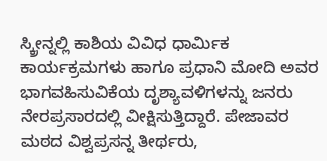ಸ್ಕ್ರೀನ್ನಲ್ಲಿ ಕಾಶಿಯ ವಿವಿಧ ಧಾರ್ಮಿಕ ಕಾರ್ಯಕ್ರಮಗಳು ಹಾಗೂ ಪ್ರಧಾನಿ ಮೋದಿ ಅವರ ಭಾಗವಹಿಸುವಿಕೆಯ ದೃಶ್ಯಾವಳಿಗಳನ್ನು ಜನರು ನೇರಪ್ರಸಾರದಲ್ಲಿ ವೀಕ್ಷಿಸುತ್ತಿದ್ದಾರೆ. ಪೇಜಾವರ ಮಠದ ವಿಶ್ವಪ್ರಸನ್ನ ತೀರ್ಥರು,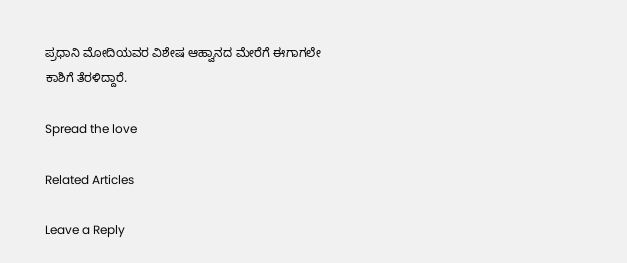ಪ್ರಧಾನಿ ಮೋದಿಯವರ ವಿಶೇಷ ಆಹ್ವಾನದ ಮೇರೆಗೆ ಈಗಾಗಲೇ ಕಾಶಿಗೆ ತೆರಳಿದ್ದಾರೆ.

Spread the love

Related Articles

Leave a Reply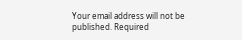Your email address will not be published. Required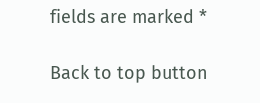fields are marked *

Back to top button